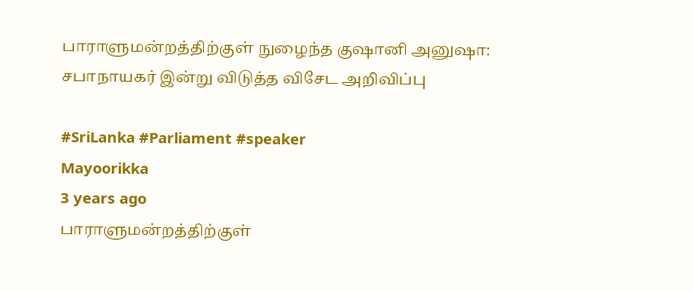பாராளுமன்றத்திற்குள் நுழைந்த குஷானி அனுஷா: சபாநாயகர் இன்று விடுத்த விசேட அறிவிப்பு

#SriLanka #Parliament #speaker
Mayoorikka
3 years ago
பாராளுமன்றத்திற்குள்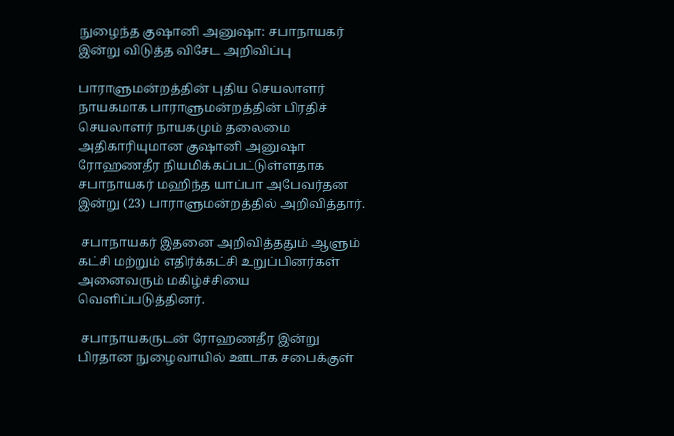நுழைந்த குஷானி அனுஷா: சபாநாயகர் இன்று விடுத்த விசேட அறிவிப்பு

பாராளுமன்றத்தின் புதிய செயலாளர் நாயகமாக பாராளுமன்றத்தின் பிரதிச் செயலாளர் நாயகமும் தலைமை அதிகாரியுமான குஷானி அனுஷா ரோஹணதீர நியமிக்கப்பட்டுள்ளதாக சபாநாயகர் மஹிந்த யாப்பா அபேவர்தன இன்று (23) பாராளுமன்றத்தில் அறிவித்தார்.

 சபாநாயகர் இதனை அறிவித்ததும் ஆளும் கட்சி மற்றும் எதிர்க்கட்சி உறுப்பினர்கள் அனைவரும் மகிழ்ச்சியை வெளிப்படுத்தினர்.

 சபாநாயகருடன் ரோஹணதீர இன்று பிரதான நுழைவாயில் ஊடாக சபைக்குள்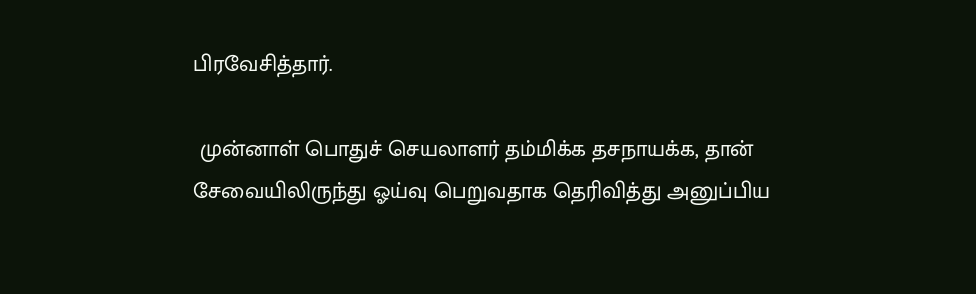பிரவேசித்தார்.

 முன்னாள் பொதுச் செயலாளர் தம்மிக்க தசநாயக்க, தான் சேவையிலிருந்து ஓய்வு பெறுவதாக தெரிவித்து அனுப்பிய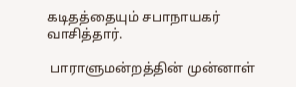கடிதத்தையும் சபாநாயகர் வாசித்தார்.

 பாராளுமன்றத்தின் முன்னாள்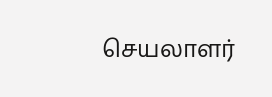செயலாளர்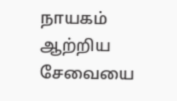நாயகம் ஆற்றிய சேவையை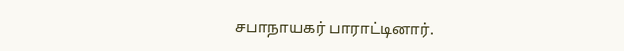சபாநாயகர் பாராட்டினார்.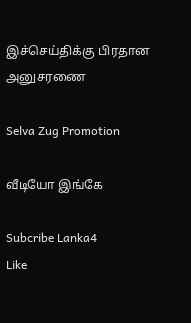இச்செய்திக்கு பிரதான அனுசரணை

Selva Zug Promotion

வீடியோ இங்கே

Subcribe Lanka4
Like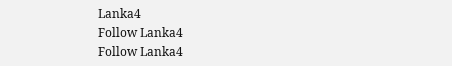Lanka4
Follow Lanka4
Follow Lanka4